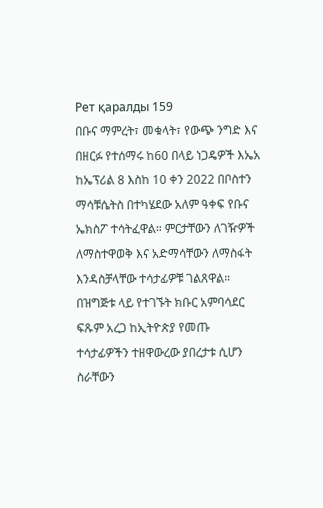Рет қаралды 159
በቡና ማምረት፣ መቁላት፣ የውጭ ንግድ እና በዘርፉ የተሰማሩ ከ60 በላይ ነጋዴዎች እኤአ ከኤፕሪል 8 እስከ 10 ቀን 2022 በቦስተን ማሳቹሴትስ በተካሄደው አለም ዓቀፍ የቡና ኤክስፖ ተሳትፈዋል። ምርታቸውን ለገዥዎች ለማስተዋወቅ እና አድማሳቸውን ለማስፋት እንዳስቻላቸው ተሳታፊዎቹ ገልጸዋል።
በዝግጅቱ ላይ የተገኙት ክቡር አምባሳደር ፍጹም አረጋ ከኢትዮጵያ የመጡ ተሳታፊዎችን ተዘዋውረው ያበረታቱ ሲሆን ስራቸውን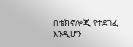በቴክኖሎጂ የተደገፈ እንዲሆን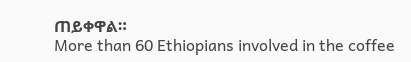ጠይቀዋል።
More than 60 Ethiopians involved in the coffee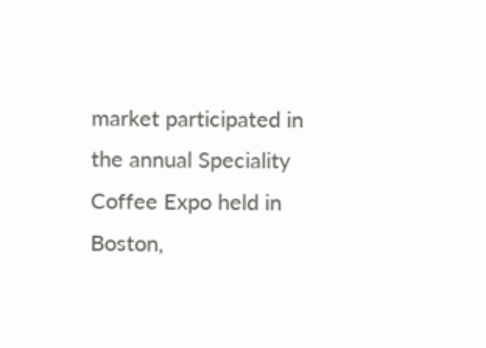market participated in the annual Speciality Coffee Expo held in Boston,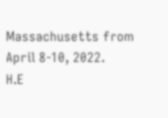Massachusetts from April 8-10, 2022.
H.E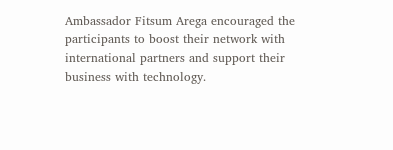Ambassador Fitsum Arega encouraged the participants to boost their network with international partners and support their business with technology.